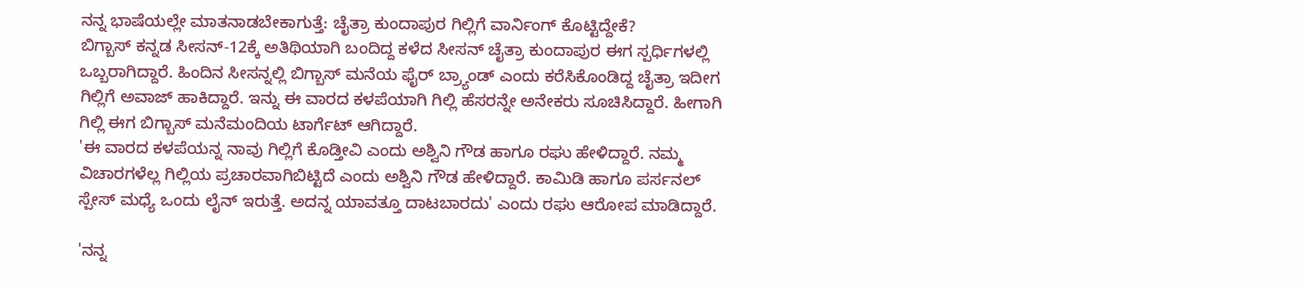ನನ್ನ ಭಾಷೆಯಲ್ಲೇ ಮಾತನಾಡಬೇಕಾಗುತ್ತೆ: ಚೈತ್ರಾ ಕುಂದಾಪುರ ಗಿಲ್ಲಿಗೆ ವಾರ್ನಿಂಗ್ ಕೊಟ್ಟಿದ್ದೇಕೆ?
ಬಿಗ್ಬಾಸ್ ಕನ್ನಡ ಸೀಸನ್-12ಕ್ಕೆ ಅತಿಥಿಯಾಗಿ ಬಂದಿದ್ದ ಕಳೆದ ಸೀಸನ್ ಚೈತ್ರಾ ಕುಂದಾಪುರ ಈಗ ಸ್ಪರ್ಧಿಗಳಲ್ಲಿ ಒಬ್ಬರಾಗಿದ್ದಾರೆ. ಹಿಂದಿನ ಸೀಸನ್ನಲ್ಲಿ ಬಿಗ್ಬಾಸ್ ಮನೆಯ ಫೈರ್ ಬ್ರ್ಯಾಂಡ್ ಎಂದು ಕರೆಸಿಕೊಂಡಿದ್ದ ಚೈತ್ರಾ ಇದೀಗ ಗಿಲ್ಲಿಗೆ ಅವಾಜ್ ಹಾಕಿದ್ದಾರೆ. ಇನ್ನು ಈ ವಾರದ ಕಳಪೆಯಾಗಿ ಗಿಲ್ಲಿ ಹೆಸರನ್ನೇ ಅನೇಕರು ಸೂಚಿಸಿದ್ದಾರೆ. ಹೀಗಾಗಿ ಗಿಲ್ಲಿ ಈಗ ಬಿಗ್ಬಾಸ್ ಮನೆಮಂದಿಯ ಟಾರ್ಗೆಟ್ ಆಗಿದ್ದಾರೆ.
'ಈ ವಾರದ ಕಳಪೆಯನ್ನ ನಾವು ಗಿಲ್ಲಿಗೆ ಕೊಡ್ತೀವಿ ಎಂದು ಅಶ್ವಿನಿ ಗೌಡ ಹಾಗೂ ರಘು ಹೇಳಿದ್ದಾರೆ. ನಮ್ಮ ವಿಚಾರಗಳೆಲ್ಲ ಗಿಲ್ಲಿಯ ಪ್ರಚಾರವಾಗಿಬಿಟ್ಟಿದೆ ಎಂದು ಅಶ್ವಿನಿ ಗೌಡ ಹೇಳಿದ್ದಾರೆ. ಕಾಮಿಡಿ ಹಾಗೂ ಪರ್ಸನಲ್ ಸ್ಪೇಸ್ ಮಧ್ಯೆ ಒಂದು ಲೈನ್ ಇರುತ್ತೆ. ಅದನ್ನ ಯಾವತ್ತೂ ದಾಟಬಾರದು' ಎಂದು ರಘು ಆರೋಪ ಮಾಡಿದ್ದಾರೆ.

'ನನ್ನ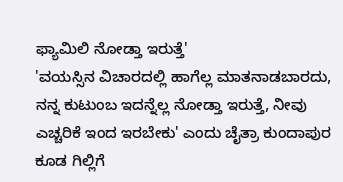ಫ್ಯಾಮಿಲಿ ನೋಡ್ತಾ ಇರುತ್ತೆ'
'ವಯಸ್ಸಿನ ವಿಚಾರದಲ್ಲಿ ಹಾಗೆಲ್ಲ ಮಾತನಾಡಬಾರದು, ನನ್ನ ಕುಟುಂಬ ಇದನ್ನೆಲ್ಲ ನೋಡ್ತಾ ಇರುತ್ತೆ, ನೀವು ಎಚ್ಚರಿಕೆ ಇಂದ ಇರಬೇಕು' ಎಂದು ಚೈತ್ರಾ ಕುಂದಾಪುರ ಕೂಡ ಗಿಲ್ಲಿಗೆ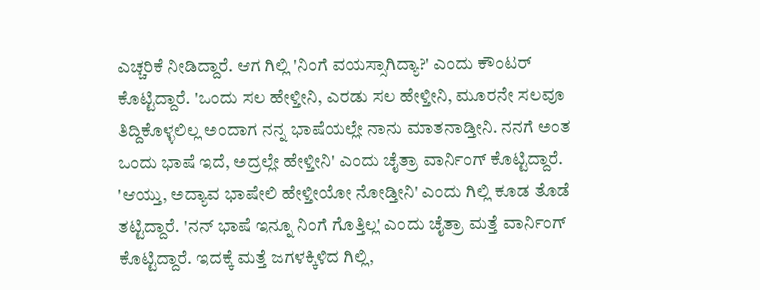ಎಚ್ಚರಿಕೆ ನೀಡಿದ್ದಾರೆ. ಆಗ ಗಿಲ್ಲಿ 'ನಿಂಗೆ ವಯಸ್ಸಾಗಿದ್ಯಾ?' ಎಂದು ಕೌಂಟರ್ ಕೊಟ್ಟಿದ್ದಾರೆ. 'ಒಂದು ಸಲ ಹೇಳ್ತೀನಿ, ಎರಡು ಸಲ ಹೇಳ್ತೀನಿ, ಮೂರನೇ ಸಲವೂ ತಿದ್ದಿಕೊಳ್ಳಲಿಲ್ಲ ಅಂದಾಗ ನನ್ನ ಭಾಷೆಯಲ್ಲೇ ನಾನು ಮಾತನಾಡ್ತೀನಿ. ನನಗೆ ಅಂತ ಒಂದು ಭಾಷೆ ಇದೆ, ಅದ್ರಲ್ಲೇ ಹೇಳ್ತೀನಿ' ಎಂದು ಚೈತ್ರಾ ವಾರ್ನಿಂಗ್ ಕೊಟ್ಟಿದ್ದಾರೆ.
'ಆಯ್ತು, ಅದ್ಯಾವ ಭಾಷೇಲಿ ಹೇಳ್ತೀಯೋ ನೋಡ್ತೀನಿ' ಎಂದು ಗಿಲ್ಲಿ ಕೂಡ ತೊಡೆ ತಟ್ಟಿದ್ದಾರೆ. 'ನನ್ ಭಾಷೆ ಇನ್ನೂ ನಿಂಗೆ ಗೊತ್ತಿಲ್ಲ' ಎಂದು ಚೈತ್ರಾ ಮತ್ತೆ ವಾರ್ನಿಂಗ್ ಕೊಟ್ಟಿದ್ದಾರೆ. ಇದಕ್ಕೆ ಮತ್ತೆ ಜಗಳಕ್ಕಿಳಿದ ಗಿಲ್ಲಿ,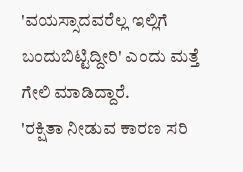'ವಯಸ್ಸಾದವರೆಲ್ಲ ಇಲ್ಲಿಗೆ ಬಂದುಬಿಟ್ಟಿದ್ದೀರಿ' ಎಂದು ಮತ್ತೆ ಗೇಲಿ ಮಾಡಿದ್ದಾರೆ.
'ರಕ್ಷಿತಾ ನೀಡುವ ಕಾರಣ ಸರಿ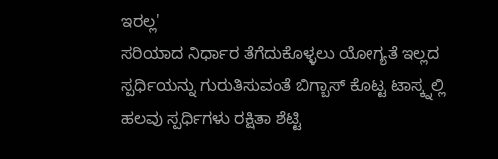ಇರಲ್ಲ'
ಸರಿಯಾದ ನಿರ್ಧಾರ ತೆಗೆದುಕೊಳ್ಳಲು ಯೋಗ್ಯತೆ ಇಲ್ಲದ ಸ್ಪರ್ಧಿಯನ್ನು ಗುರುತಿಸುವಂತೆ ಬಿಗ್ಬಾಸ್ ಕೊಟ್ಟ ಟಾಸ್ಕ್ನಲ್ಲಿ ಹಲವು ಸ್ಪರ್ಧಿಗಳು ರಕ್ಷಿತಾ ಶೆಟ್ಟಿ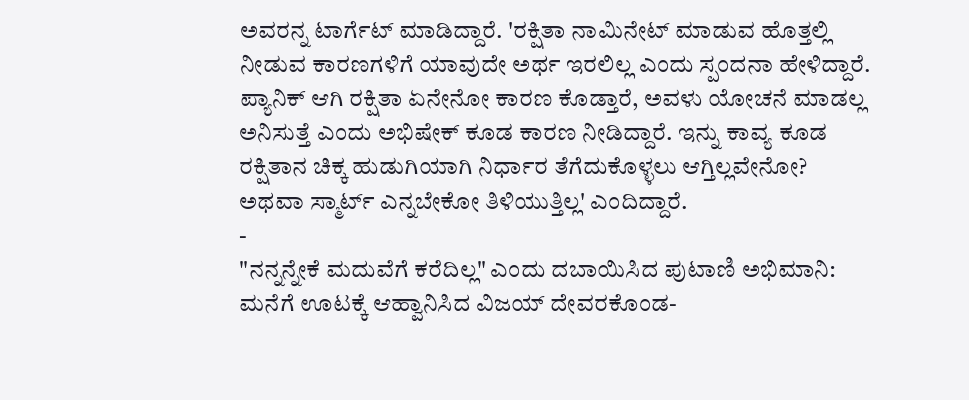ಅವರನ್ನ ಟಾರ್ಗೆಟ್ ಮಾಡಿದ್ದಾರೆ. 'ರಕ್ಷಿತಾ ನಾಮಿನೇಟ್ ಮಾಡುವ ಹೊತ್ತಲ್ಲಿ ನೀಡುವ ಕಾರಣಗಳಿಗೆ ಯಾವುದೇ ಅರ್ಥ ಇರಲಿಲ್ಲ ಎಂದು ಸ್ಪಂದನಾ ಹೇಳಿದ್ದಾರೆ. ಪ್ಯಾನಿಕ್ ಆಗಿ ರಕ್ಷಿತಾ ಏನೇನೋ ಕಾರಣ ಕೊಡ್ತಾರೆ, ಅವಳು ಯೋಚನೆ ಮಾಡಲ್ಲ ಅನಿಸುತ್ತೆ ಎಂದು ಅಭಿಷೇಕ್ ಕೂಡ ಕಾರಣ ನೀಡಿದ್ದಾರೆ. ಇನ್ನು ಕಾವ್ಯ ಕೂಡ ರಕ್ಷಿತಾನ ಚಿಕ್ಕ ಹುಡುಗಿಯಾಗಿ ನಿರ್ಧಾರ ತೆಗೆದುಕೊಳ್ಳಲು ಆಗ್ತಿಲ್ಲವೇನೋ? ಅಥವಾ ಸ್ಮಾರ್ಟ್ ಎನ್ನಬೇಕೋ ತಿಳಿಯುತ್ತಿಲ್ಲ' ಎಂದಿದ್ದಾರೆ.
-
"ನನ್ನನ್ನೇಕೆ ಮದುವೆಗೆ ಕರೆದಿಲ್ಲ" ಎಂದು ದಬಾಯಿಸಿದ ಪುಟಾಣಿ ಅಭಿಮಾನಿ: ಮನೆಗೆ ಊಟಕ್ಕೆ ಆಹ್ವಾನಿಸಿದ ವಿಜಯ್ ದೇವರಕೊಂಡ-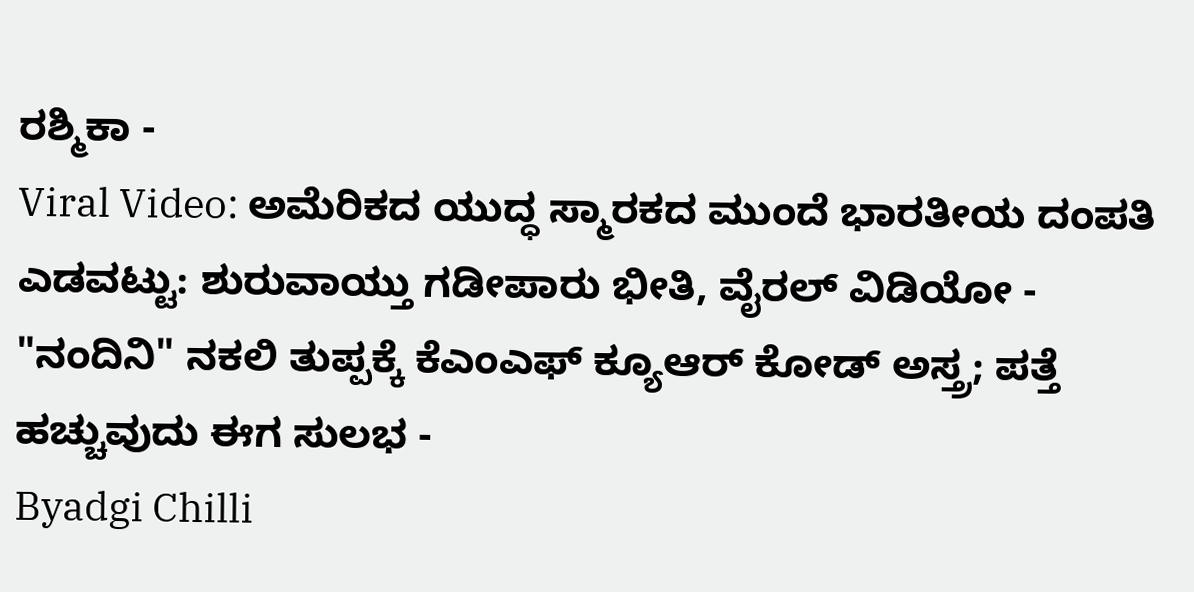ರಶ್ಮಿಕಾ -
Viral Video: ಅಮೆರಿಕದ ಯುದ್ಧ ಸ್ಮಾರಕದ ಮುಂದೆ ಭಾರತೀಯ ದಂಪತಿ ಎಡವಟ್ಟು: ಶುರುವಾಯ್ತು ಗಡೀಪಾರು ಭೀತಿ, ವೈರಲ್ ವಿಡಿಯೋ -
"ನಂದಿನಿ" ನಕಲಿ ತುಪ್ಪಕ್ಕೆ ಕೆಎಂಎಫ್ ಕ್ಯೂಆರ್ ಕೋಡ್ ಅಸ್ತ್ರ; ಪತ್ತೆ ಹಚ್ಚುವುದು ಈಗ ಸುಲಭ -
Byadgi Chilli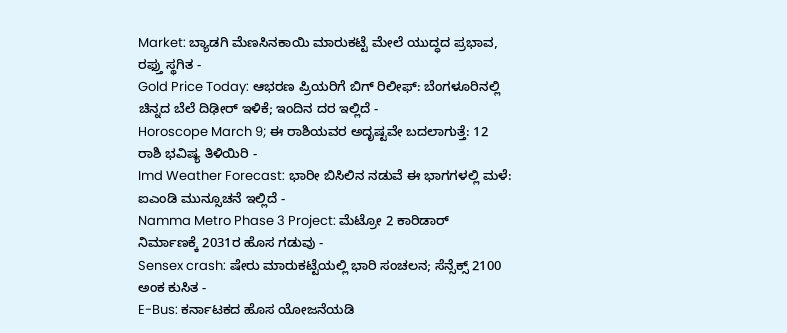Market: ಬ್ಯಾಡಗಿ ಮೆಣಸಿನಕಾಯಿ ಮಾರುಕಟ್ಟೆ ಮೇಲೆ ಯುದ್ಧದ ಪ್ರಭಾವ, ರಫ್ತು ಸ್ಥಗಿತ -
Gold Price Today: ಆಭರಣ ಪ್ರಿಯರಿಗೆ ಬಿಗ್ ರಿಲೀಫ್: ಬೆಂಗಳೂರಿನಲ್ಲಿ ಚಿನ್ನದ ಬೆಲೆ ದಿಢೀರ್ ಇಳಿಕೆ; ಇಂದಿನ ದರ ಇಲ್ಲಿದೆ -
Horoscope March 9; ಈ ರಾಶಿಯವರ ಅದೃಷ್ಟವೇ ಬದಲಾಗುತ್ತೆ: 12 ರಾಶಿ ಭವಿಷ್ಯ ತಿಳಿಯಿರಿ -
Imd Weather Forecast: ಭಾರೀ ಬಿಸಿಲಿನ ನಡುವೆ ಈ ಭಾಗಗಳಲ್ಲಿ ಮಳೆ: ಐಎಂಡಿ ಮುನ್ಸೂಚನೆ ಇಲ್ಲಿದೆ -
Namma Metro Phase 3 Project: ಮೆಟ್ರೋ 2 ಕಾರಿಡಾರ್ ನಿರ್ಮಾಣಕ್ಕೆ 2031ರ ಹೊಸ ಗಡುವು -
Sensex crash: ಷೇರು ಮಾರುಕಟ್ಟೆಯಲ್ಲಿ ಭಾರಿ ಸಂಚಲನ; ಸೆನ್ಸೆಕ್ಸ್ 2100 ಅಂಕ ಕುಸಿತ -
E-Bus: ಕರ್ನಾಟಕದ ಹೊಸ ಯೋಜನೆಯಡಿ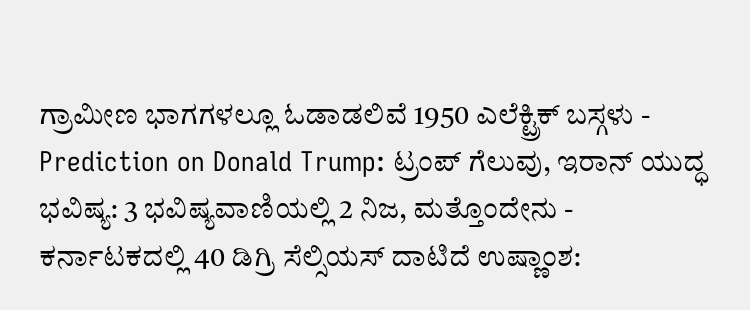ಗ್ರಾಮೀಣ ಭಾಗಗಳಲ್ಲೂ ಓಡಾಡಲಿವೆ 1950 ಎಲೆಕ್ಟ್ರಿಕ್ ಬಸ್ಗಳು -
Prediction on Donald Trump: ಟ್ರಂಪ್ ಗೆಲುವು, ಇರಾನ್ ಯುದ್ಧ ಭವಿಷ್ಯ: 3 ಭವಿಷ್ಯವಾಣಿಯಲ್ಲಿ 2 ನಿಜ, ಮತ್ತೊಂದೇನು -
ಕರ್ನಾಟಕದಲ್ಲಿ 40 ಡಿಗ್ರಿ ಸೆಲ್ಸಿಯಸ್ ದಾಟಿದೆ ಉಷ್ಣಾಂಶ: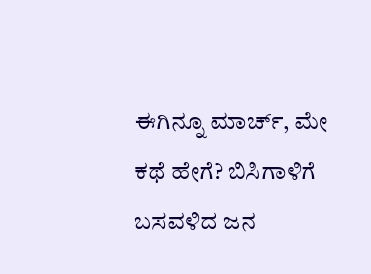ಈಗಿನ್ನೂ ಮಾರ್ಚ್, ಮೇ ಕಥೆ ಹೇಗೆ? ಬಿಸಿಗಾಳಿಗೆ ಬಸವಳಿದ ಜನ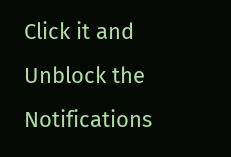Click it and Unblock the Notifications